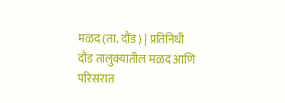मळद (ता. दौंड) | प्रतिनिधी
दौंड तालुक्यातील मळद आणि परिसरात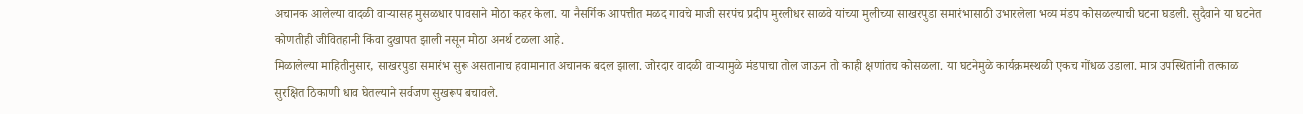अचानक आलेल्या वादळी वाऱ्यासह मुसळधार पावसाने मोठा कहर केला. या नैसर्गिक आपत्तीत मळद गावचे माजी सरपंच प्रदीप मुरलीधर साळवे यांच्या मुलीच्या साखरपुडा समारंभासाठी उभारलेला भव्य मंडप कोसळल्याची घटना घडली. सुदैवाने या घटनेत कोणतीही जीवितहानी किंवा दुखापत झाली नसून मोठा अनर्थ टळला आहे.
मिळालेल्या माहितीनुसार, साखरपुडा समारंभ सुरू असतानाच हवामानात अचानक बदल झाला. जोरदार वादळी वाऱ्यामुळे मंडपाचा तोल जाऊन तो काही क्षणांतच कोसळला. या घटनेमुळे कार्यक्रमस्थळी एकच गोंधळ उडाला. मात्र उपस्थितांनी तत्काळ सुरक्षित ठिकाणी धाव घेतल्याने सर्वजण सुखरूप बचावले.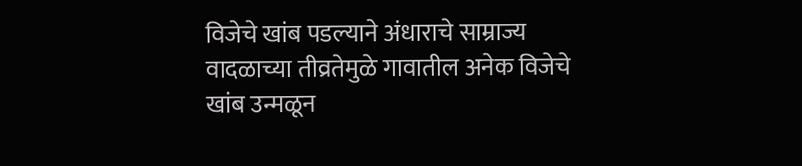विजेचे खांब पडल्याने अंधाराचे साम्राज्य
वादळाच्या तीव्रतेमुळे गावातील अनेक विजेचे खांब उन्मळून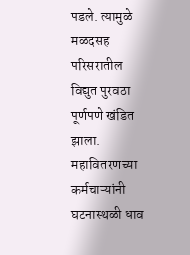पडले. त्यामुळे मळदसह परिसरातील विद्युत पुरवठा पूर्णपणे खंडित झाला. महावितरणच्या कर्मचाऱ्यांनी घटनास्थळी धाव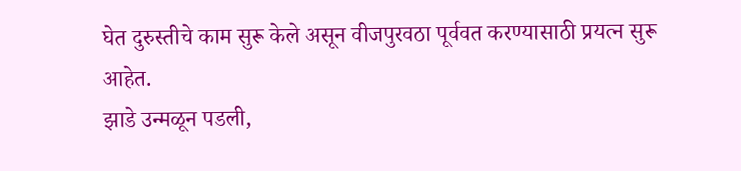घेत दुरुस्तीचे काम सुरू केले असून वीजपुरवठा पूर्ववत करण्यासाठी प्रयत्न सुरू आहेत.
झाडे उन्मळून पडली,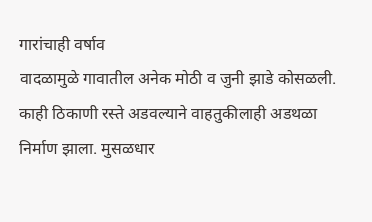गारांचाही वर्षाव
वादळामुळे गावातील अनेक मोठी व जुनी झाडे कोसळली. काही ठिकाणी रस्ते अडवल्याने वाहतुकीलाही अडथळा निर्माण झाला. मुसळधार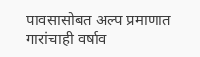पावसासोबत अल्प प्रमाणात गारांचाही वर्षाव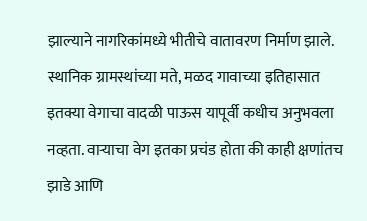झाल्याने नागरिकांमध्ये भीतीचे वातावरण निर्माण झाले.
स्थानिक ग्रामस्थांच्या मते, मळद गावाच्या इतिहासात इतक्या वेगाचा वादळी पाऊस यापूर्वी कधीच अनुभवला नव्हता. वाऱ्याचा वेग इतका प्रचंड होता की काही क्षणांतच झाडे आणि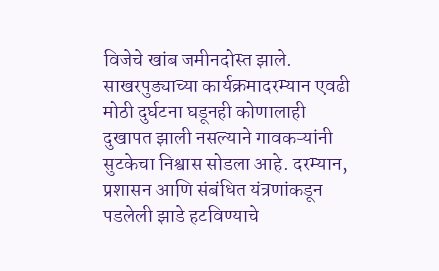विजेचे खांब जमीनदोस्त झाले.
साखरपुड्याच्या कार्यक्रमादरम्यान एवढी मोठी दुर्घटना घडूनही कोणालाही दुखापत झाली नसल्याने गावकऱ्यांनी सुटकेचा निश्वास सोडला आहे. दरम्यान, प्रशासन आणि संबंधित यंत्रणांकडून पडलेली झाडे हटविण्याचे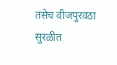तसेच वीजपुरवठा सुरळीत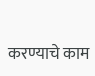करण्याचे काम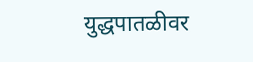युद्धपातळीवर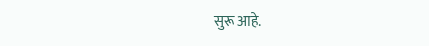सुरू आहे.